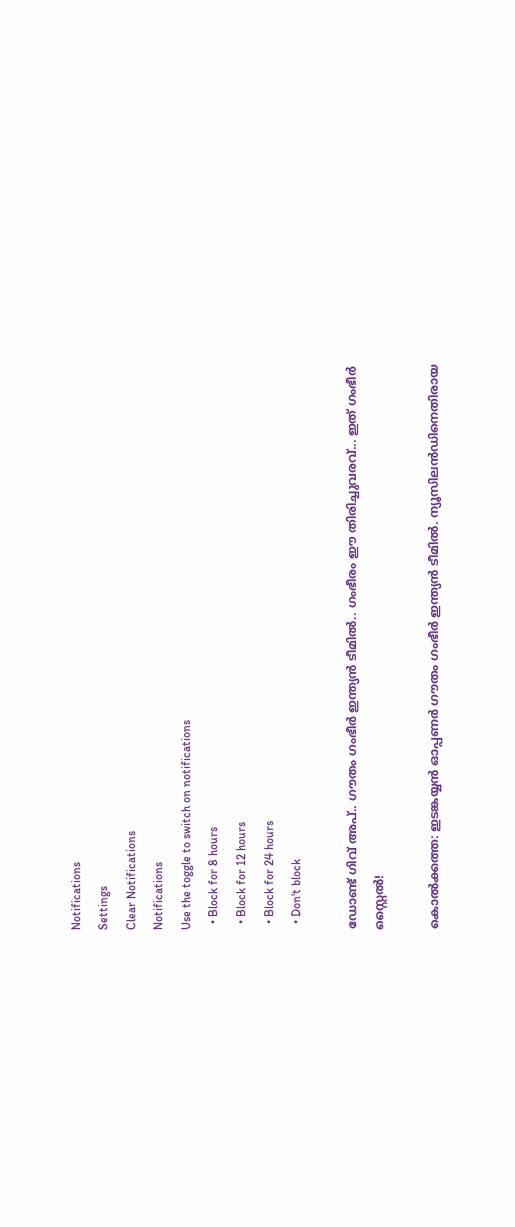Notifications
Settings
Clear Notifications
Notifications
Use the toggle to switch on notifications
  • Block for 8 hours
  • Block for 12 hours
  • Block for 24 hours
  • Don't block

ഡോണ്ട് ഗിവ് അപ്.. ഗൗതം ഗംഭീര്‍ ഇന്ത്യന്‍ ടീമില്‍.. ഗംഭീരം ഈ തിരിച്ചുവരവ്... ഇത് ഗംഭീര്‍ സ്റ്റൈല്‍!

കൊല്‍ക്കത്ത: ഇടങ്കയ്യന്‍ ഓപ്പണര്‍ ഗൗതം ഗംഭീര്‍ ഇന്ത്യന്‍ ടീമില്‍. ന്യൂസിലന്‍ഡിനെതിരായ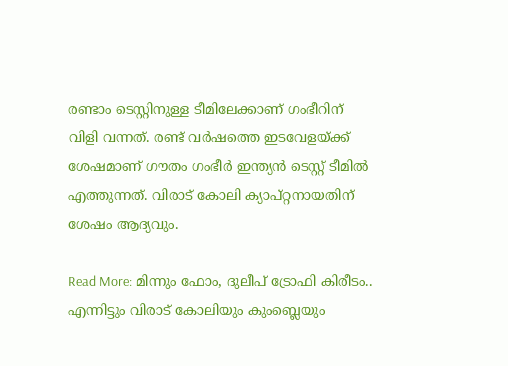രണ്ടാം ടെസ്റ്റിനുള്ള ടീമിലേക്കാണ് ഗംഭീറിന് വിളി വന്നത്. രണ്ട് വര്‍ഷത്തെ ഇടവേളയ്ക്ക് ശേഷമാണ് ഗൗതം ഗംഭീര്‍ ഇന്ത്യന്‍ ടെസ്റ്റ് ടീമില്‍ എത്തുന്നത്. വിരാട് കോലി ക്യാപ്റ്റനായതിന് ശേഷം ആദ്യവും.

Read More: മിന്നും ഫോം, ദുലീപ് ട്രോഫി കിരീടം.. എന്നിട്ടും വിരാട് കോലിയും കുംബ്ലെയും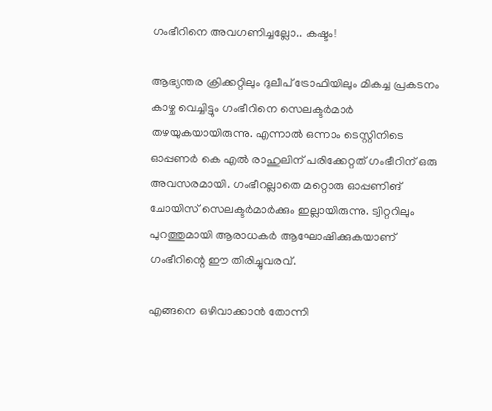ഗംഭീറിനെ അവഗണിച്ചല്ലോ.. കഷ്ടം!

ആഭ്യന്തര ക്രിക്കറ്റിലും ദുലീപ് ട്രോഫിയിലും മികച്ച പ്രകടനം കാഴ്ച വെച്ചിട്ടും ഗംഭീറിനെ സെലക്ടര്‍മാര്‍ തഴയുകയായിരുന്നു. എന്നാല്‍ ഒന്നാം ടെസ്റ്റിനിടെ ഓപ്പണര്‍ കെ എല്‍ രാഹുലിന് പരിക്കേറ്റത് ഗംഭീറിന് ഒരു അവസരമായി. ഗംഭീറല്ലാതെ മറ്റൊരു ഓപ്പണിങ് ചോയിസ് സെലക്ടര്‍മാര്‍ക്കും ഇല്ലായിരുന്നു. ട്വിറ്ററിലും പുറത്തുമായി ആരാധകര്‍ ആഘോഷിക്കുകയാണ് ഗംഭീറിന്റെ ഈ തിരിച്ചുവരവ്.

എങ്ങനെ ഒഴിവാക്കാന്‍ തോന്നി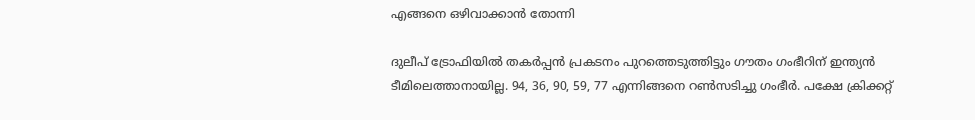എങ്ങനെ ഒഴിവാക്കാന്‍ തോന്നി

ദുലീപ് ട്രോഫിയില്‍ തകര്‍പ്പന്‍ പ്രകടനം പുറത്തെടുത്തിട്ടും ഗൗതം ഗംഭീറിന് ഇന്ത്യന്‍ ടീമിലെത്താനായില്ല. 94, 36, 90, 59, 77 എന്നിങ്ങനെ റണ്‍സടിച്ചു ഗംഭീര്‍. പക്ഷേ ക്രിക്കറ്റ്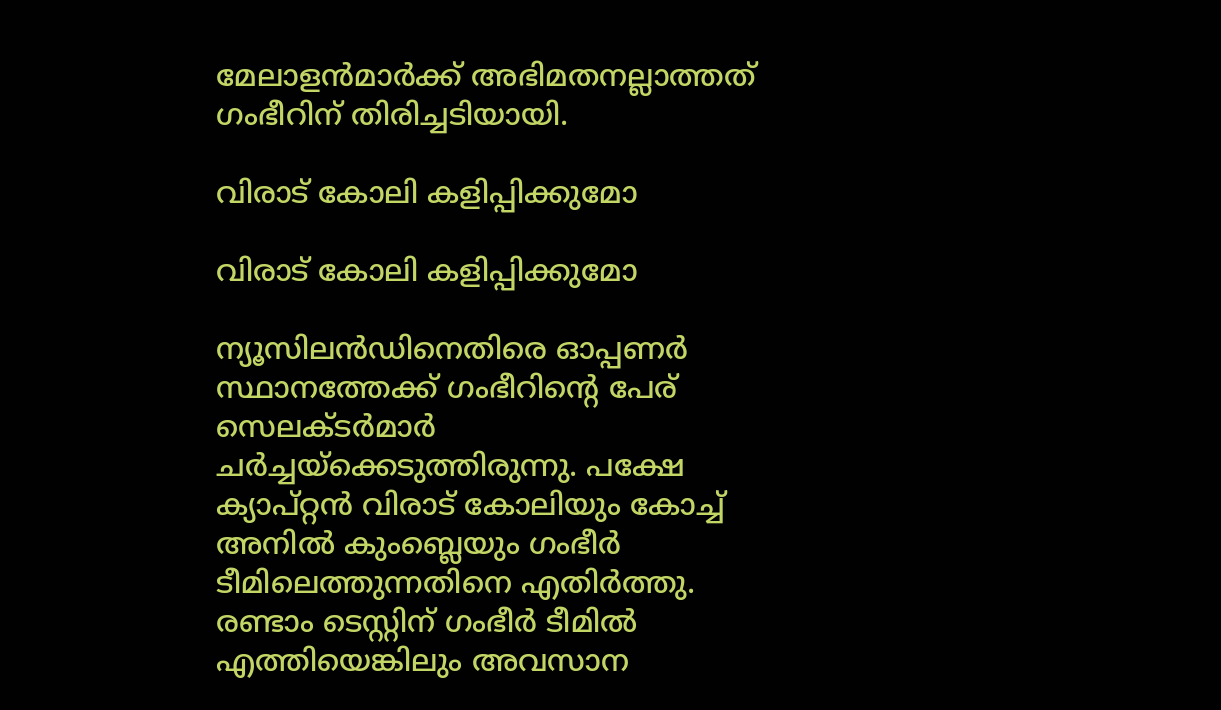മേലാളന്‍മാര്‍ക്ക് അഭിമതനല്ലാത്തത് ഗംഭീറിന് തിരിച്ചടിയായി.

വിരാട് കോലി കളിപ്പിക്കുമോ

വിരാട് കോലി കളിപ്പിക്കുമോ

ന്യൂസിലന്‍ഡിനെതിരെ ഓപ്പണര്‍ സ്ഥാനത്തേക്ക് ഗംഭീറിന്റെ പേര് സെലക്ടര്‍മാര്‍ ചര്‍ച്ചയ്ക്കെടുത്തിരുന്നു. പക്ഷേ ക്യാപ്റ്റന്‍ വിരാട് കോലിയും കോച്ച് അനില്‍ കുംബ്ലെയും ഗംഭീര്‍ ടീമിലെത്തുന്നതിനെ എതിര്‍ത്തു. രണ്ടാം ടെസ്റ്റിന് ഗംഭീര്‍ ടീമില്‍ എത്തിയെങ്കിലും അവസാന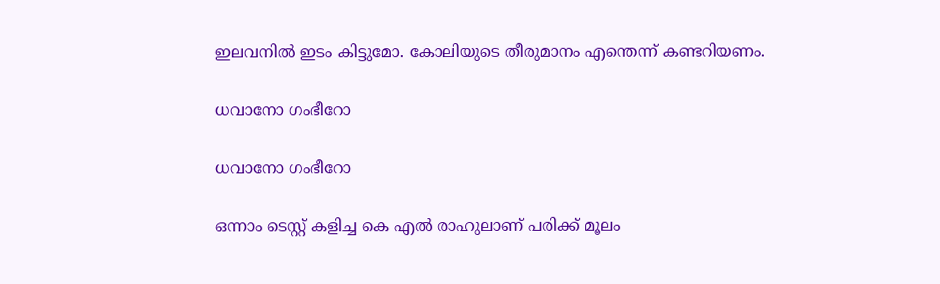ഇലവനില്‍ ഇടം കിട്ടുമോ. കോലിയുടെ തീരുമാനം എന്തെന്ന് കണ്ടറിയണം.

ധവാനോ ഗംഭീറോ

ധവാനോ ഗംഭീറോ

ഒന്നാം ടെസ്റ്റ് കളിച്ച കെ എല്‍ രാഹുലാണ് പരിക്ക് മൂലം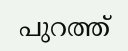പുറത്ത്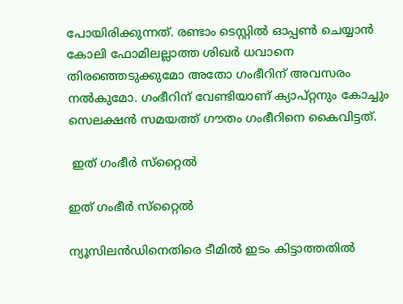പോയിരിക്കുന്നത്. രണ്ടാം ടെസ്റ്റില്‍ ഓപ്പണ്‍ ചെയ്യാന്‍ കോലി ഫോമിലല്ലാത്ത ശിഖര്‍ ധവാനെ തിരഞ്ഞെടുക്കുമോ അതോ ഗംഭീറിന് അവസരം നല്‍കുമോ. ഗംഭീറിന് വേണ്ടിയാണ് ക്യാപ്റ്റനും കോച്ചും സെലക്ഷന്‍ സമയത്ത് ഗൗതം ഗംഭീറിനെ കൈവിട്ടത്.

 ഇത് ഗംഭീര്‍ സ്‌റ്റൈല്‍

ഇത് ഗംഭീര്‍ സ്‌റ്റൈല്‍

ന്യൂസിലന്‍ഡിനെതിരെ ടീമില്‍ ഇടം കിട്ടാത്തതില്‍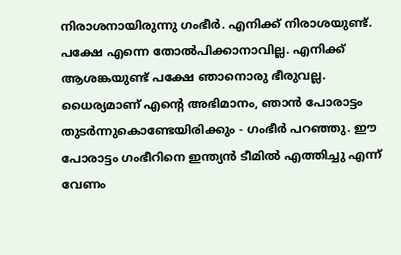നിരാശനായിരുന്നു ഗംഭീര്‍. എനിക്ക് നിരാശയുണ്ട്. പക്ഷേ എന്നെ തോല്‍പിക്കാനാവില്ല. എനിക്ക് ആശങ്കയുണ്ട് പക്ഷേ ഞാനൊരു ഭീരുവല്ല. ധൈര്യമാണ് എന്റെ അഭിമാനം, ഞാന്‍ പോരാട്ടം തുടര്‍ന്നുകൊണ്ടേയിരിക്കും - ഗംഭീര്‍ പറഞ്ഞു. ഈ പോരാട്ടം ഗംഭീറിനെ ഇന്ത്യന്‍ ടീമില്‍ എത്തിച്ചു എന്ന് വേണം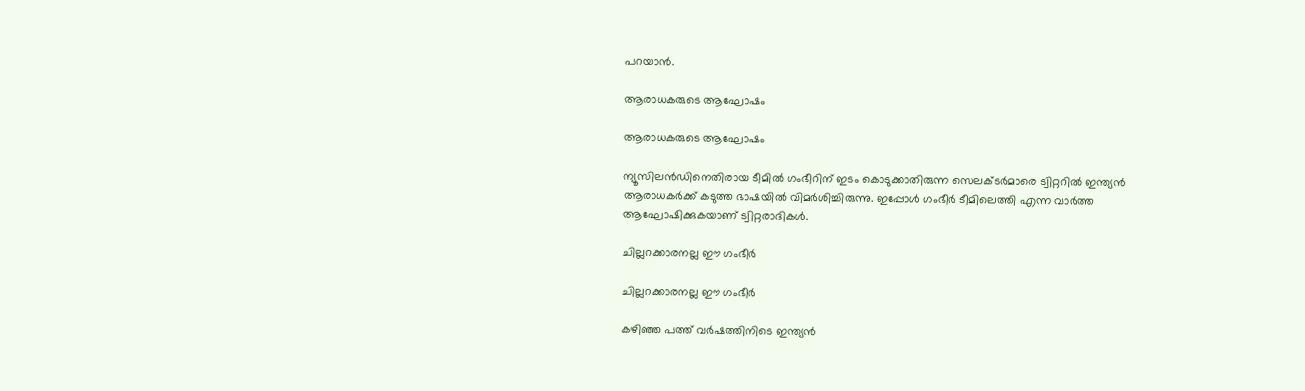പറയാന്‍.

ആരാധകരുടെ ആഘോഷം

ആരാധകരുടെ ആഘോഷം

ന്യൂസിലന്‍ഡിനെതിരായ ടീമില്‍ ഗംഭീറിന് ഇടം കൊടുക്കാതിരുന്ന സെലക്ടര്‍മാരെ ട്വിറ്ററില്‍ ഇന്ത്യന്‍ ആരാധകര്‍ക്ക് കടുത്ത ഭാഷയില്‍ വിമര്‍ശിച്ചിരുന്നു. ഇപ്പോള്‍ ഗംഭീര്‍ ടീമിലെത്തി എന്ന വാര്‍ത്ത ആഘോഷിക്കുകയാണ് ട്വിറ്റരാദികള്‍.

ചില്ലറക്കാരനല്ല ഈ ഗംഭീര്‍

ചില്ലറക്കാരനല്ല ഈ ഗംഭീര്‍

കഴിഞ്ഞ പത്ത് വര്‍ഷത്തിനിടെ ഇന്ത്യന്‍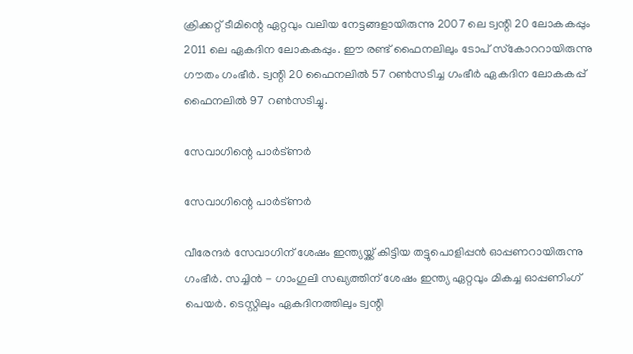ക്രിക്കറ്റ് ടീമിന്റെ ഏറ്റവും വലിയ നേട്ടങ്ങളായിരുന്നു 2007 ലെ ട്വന്റി 20 ലോകകപ്പും 2011 ലെ ഏകദിന ലോകകപ്പും. ഈ രണ്ട് ഫൈനലിലും ടോപ് സ്‌കോററായിരുന്നു ഗൗതം ഗംഭീര്‍. ട്വന്റി 20 ഫൈനലില്‍ 57 റണ്‍സടിച്ച ഗംഭീര്‍ ഏകദിന ലോകകപ്പ് ഫൈനലില്‍ 97 റണ്‍സടിച്ചു.

സേവാഗിന്റെ പാര്‍ട്ണര്‍

സേവാഗിന്റെ പാര്‍ട്ണര്‍

വീരേന്ദര്‍ സേവാഗിന് ശേഷം ഇന്ത്യയ്ക്ക് കിട്ടിയ തട്ടുപൊളിപ്പന്‍ ഓപ്പണറായിരുന്നു ഗംഭീര്‍. സച്ചിന്‍ - ഗാംഗുലി സഖ്യത്തിന് ശേഷം ഇന്ത്യ ഏറ്റവും മികച്ച ഓപ്പണിംഗ് പെയര്‍. ടെസ്റ്റിലും ഏകദിനത്തിലും ട്വന്റി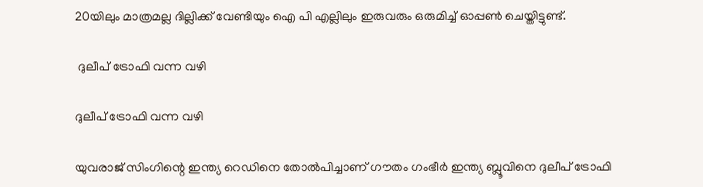20യിലും മാത്രമല്ല ദില്ലിക്ക് വേണ്ടിയും ഐ പി എല്ലിലും ഇരുവരും ഒരുമിച്ച് ഓപ്പണ്‍ ചെയ്തിട്ടുണ്ട്.

 ദുലീപ് ട്രോഫി വന്ന വഴി

ദുലീപ് ട്രോഫി വന്ന വഴി

യുവരാജ് സിംഗിന്റെ ഇന്ത്യ റെഡിനെ തോല്‍പിച്ചാണ് ഗൗതം ഗംഭീര്‍ ഇന്ത്യ ബ്ലൂവിനെ ദുലീപ് ട്രോഫി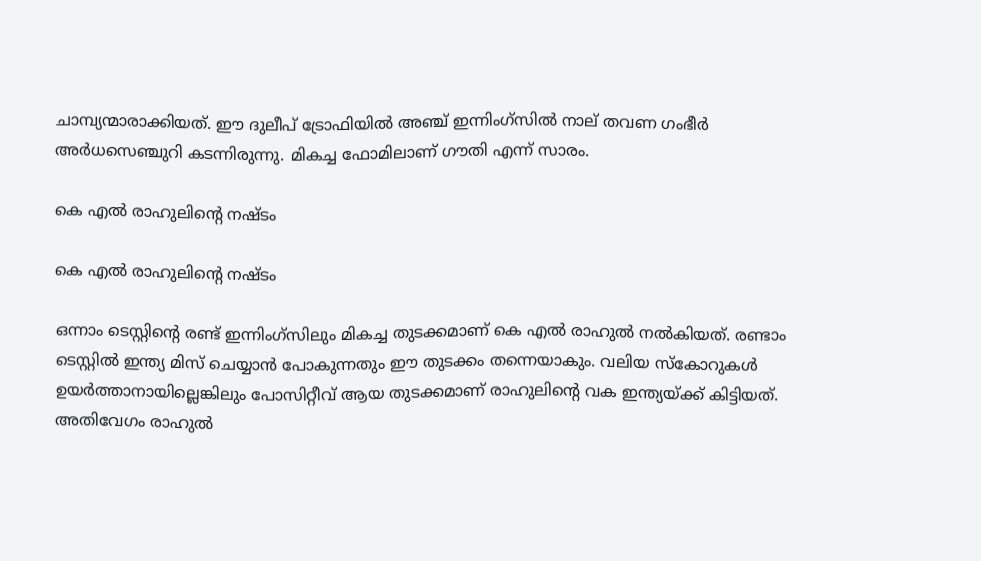ചാമ്പ്യന്മാരാക്കിയത്. ഈ ദുലീപ് ട്രോഫിയില്‍ അഞ്ച് ഇന്നിംഗ്സില്‍ നാല് തവണ ഗംഭീര്‍ അര്‍ധസെഞ്ചുറി കടന്നിരുന്നു. മികച്ച ഫോമിലാണ് ഗൗതി എന്ന് സാരം.

കെ എല്‍ രാഹുലിന്റെ നഷ്ടം

കെ എല്‍ രാഹുലിന്റെ നഷ്ടം

ഒന്നാം ടെസ്റ്റിന്റെ രണ്ട് ഇന്നിംഗ്‌സിലും മികച്ച തുടക്കമാണ് കെ എല്‍ രാഹുല്‍ നല്‍കിയത്. രണ്ടാം ടെസ്റ്റില്‍ ഇന്ത്യ മിസ് ചെയ്യാന്‍ പോകുന്നതും ഈ തുടക്കം തന്നെയാകും. വലിയ സ്‌കോറുകള്‍ ഉയര്‍ത്താനായില്ലെങ്കിലും പോസിറ്റീവ് ആയ തുടക്കമാണ് രാഹുലിന്റെ വക ഇന്ത്യയ്ക്ക് കിട്ടിയത്. അതിവേഗം രാഹുല്‍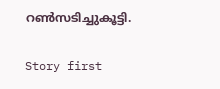റണ്‍സടിച്ചുകൂട്ടി.

Story first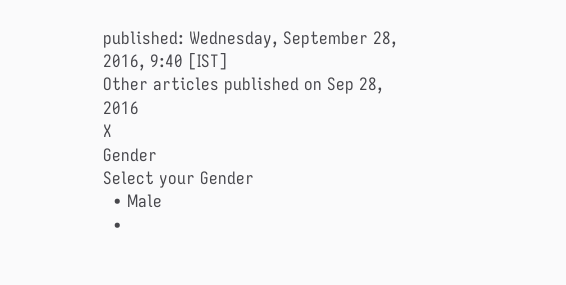published: Wednesday, September 28, 2016, 9:40 [IST]
Other articles published on Sep 28, 2016
X
Gender
Select your Gender
  • Male
  •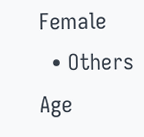Female
  • Others
Age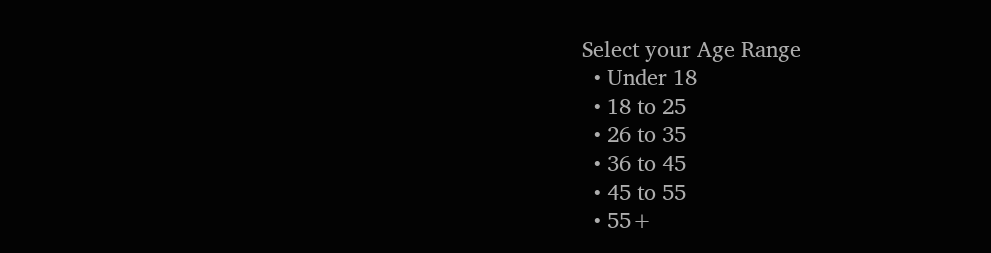Select your Age Range
  • Under 18
  • 18 to 25
  • 26 to 35
  • 36 to 45
  • 45 to 55
  • 55+